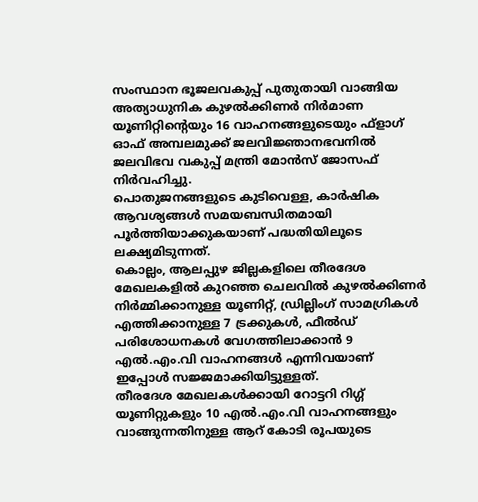സംസ്ഥാന ഭൂജലവകുപ്പ് പുതുതായി വാങ്ങിയ അത്യാധുനിക കുഴൽക്കിണർ നിർമാണ യൂണിറ്റിന്റെയും 16 വാഹനങ്ങളുടെയും ഫ്ളാഗ് ഓഫ് അമ്പലമുക്ക് ജലവിജ്ഞാനഭവനിൽ ജലവിഭവ വകുപ്പ് മന്ത്രി മോൻസ് ജോസഫ് നിർവഹിച്ചു.
പൊതുജനങ്ങളുടെ കുടിവെള്ള, കാർഷിക ആവശ്യങ്ങൾ സമയബന്ധിതമായി പൂർത്തിയാക്കുകയാണ് പദ്ധതിയിലൂടെ ലക്ഷ്യമിടുന്നത്.
കൊല്ലം, ആലപ്പുഴ ജില്ലകളിലെ തീരദേശ മേഖലകളിൽ കുറഞ്ഞ ചെലവിൽ കുഴൽക്കിണർ നിർമ്മിക്കാനുള്ള യൂണിറ്റ്, ഡ്രില്ലിംഗ് സാമഗ്രികൾ എത്തിക്കാനുള്ള 7 ട്രക്കുകൾ, ഫീൽഡ് പരിശോധനകൾ വേഗത്തിലാക്കാൻ 9 എൽ.എം.വി വാഹനങ്ങൾ എന്നിവയാണ് ഇപ്പോൾ സജ്ജമാക്കിയിട്ടുള്ളത്.
തീരദേശ മേഖലകൾക്കായി റോട്ടറി റിഗ്ഗ് യൂണിറ്റുകളും 10 എൽ.എം.വി വാഹനങ്ങളും വാങ്ങുന്നതിനുള്ള ആറ് കോടി രൂപയുടെ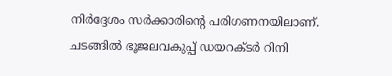നിർദ്ദേശം സർക്കാരിന്റെ പരിഗണനയിലാണ്.
ചടങ്ങിൽ ഭൂജലവകുപ്പ് ഡയറക്ടർ റിനി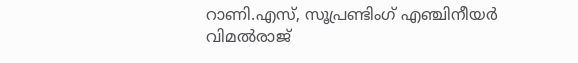റാണി.എസ്, സൂപ്രണ്ടിംഗ് എഞ്ചിനീയർ വിമൽരാജ്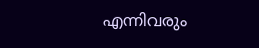എന്നിവരും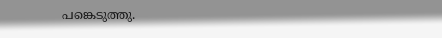പങ്കെടുത്തു.